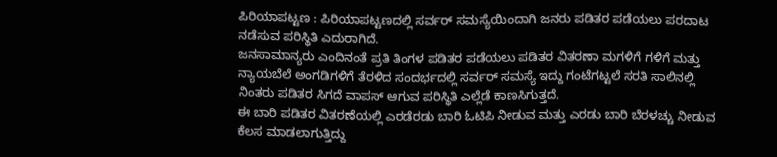ಪಿರಿಯಾಪಟ್ಟಣ : ಪಿರಿಯಾಪಟ್ಟಣದಲ್ಲಿ ಸರ್ವರ್ ಸಮಸ್ಯೆಯಿಂದಾಗಿ ಜನರು ಪಡಿತರ ಪಡೆಯಲು ಪರದಾಟ ನಡೆಸುವ ಪರಿಸ್ಥಿತಿ ಎದುರಾಗಿದೆ.
ಜನಸಾಮಾನ್ಯರು ಎಂದಿನಂತೆ ಪ್ರತಿ ತಿಂಗಳ ಪಡಿತರ ಪಡೆಯಲು ಪಡಿತರ ವಿತರಣಾ ಮಗಳಿಗೆ ಗಳಿಗೆ ಮತ್ತು ನ್ಯಾಯಬೆಲೆ ಅಂಗಡಿಗಳಿಗೆ ತೆರಳಿದ ಸಂದರ್ಭದಲ್ಲಿ ಸರ್ವರ್ ಸಮಸ್ಯೆ ಇದ್ದು ಗಂಟೆಗಟ್ಟಲೆ ಸರತಿ ಸಾಲಿನಲ್ಲಿ ನಿಂತರು ಪಡಿತರ ಸಿಗದೆ ವಾಪಸ್ ಆಗುವ ಪರಿಸ್ಥಿತಿ ಎಲ್ಲೆಡೆ ಕಾಣಸಿಗುತ್ತದೆ.
ಈ ಬಾರಿ ಪಡಿತರ ವಿತರಣೆಯಲ್ಲಿ ಎರಡೆರಡು ಬಾರಿ ಓಟಿಪಿ ನೀಡುವ ಮತ್ತು ಎರಡು ಬಾರಿ ಬೆರಳಚ್ಚು ನೀಡುವ ಕೆಲಸ ಮಾಡಲಾಗುತ್ತಿದ್ದು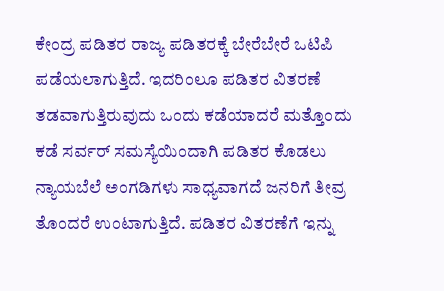ಕೇಂದ್ರ ಪಡಿತರ ರಾಜ್ಯ ಪಡಿತರಕ್ಕೆ ಬೇರೆಬೇರೆ ಒಟಿಪಿ ಪಡೆಯಲಾಗುತ್ತಿದೆ. ಇದರಿಂಲೂ ಪಡಿತರ ವಿತರಣೆ ತಡವಾಗುತ್ತಿರುವುದು ಒಂದು ಕಡೆಯಾದರೆ ಮತ್ತೊಂದು ಕಡೆ ಸರ್ವರ್ ಸಮಸ್ಯೆಯಿಂದಾಗಿ ಪಡಿತರ ಕೊಡಲು ನ್ಯಾಯಬೆಲೆ ಅಂಗಡಿಗಳು ಸಾಧ್ಯವಾಗದೆ ಜನರಿಗೆ ತೀವ್ರ ತೊಂದರೆ ಉಂಟಾಗುತ್ತಿದೆ. ಪಡಿತರ ವಿತರಣೆಗೆ ಇನ್ನು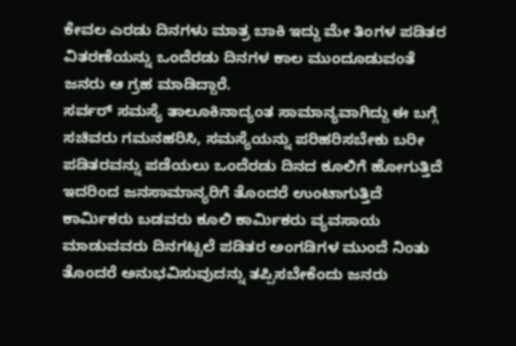ಕೇವಲ ಎರಡು ದಿನಗಳು ಮಾತ್ರ ಬಾಕಿ ಇದ್ದು ಮೇ ತಿಂಗಳ ಪಡಿತರ ವಿತರಣೆಯನ್ನು ಒಂದೆರಡು ದಿನಗಳ ಕಾಲ ಮುಂದೂಡುವಂತೆ ಜನರು ಆ ಗ್ರಹ ಮಾಡಿದ್ದಾರೆ.
ಸರ್ವರ್ ಸಮಸ್ಯೆ ತಾಲೂಕಿನಾದ್ಯಂತ ಸಾಮಾನ್ಯವಾಗಿದ್ದು ಈ ಬಗ್ಗೆ ಸಚಿವರು ಗಮನಹರಿಸಿ, ಸಮಸ್ಯೆಯನ್ನು ಪರಿಹರಿಸಬೇಕು ಬರೀ ಪಡಿತರವನ್ನು ಪಡೆಯಲು ಒಂದೆರಡು ದಿನದ ಕೂಲಿಗೆ ಹೋಗುತ್ತಿದೆ ಇದರಿಂದ ಜನಸಾಮಾನ್ಯರಿಗೆ ತೊಂದರೆ ಉಂಟಾಗುತ್ತಿದೆ ಕಾರ್ಮಿಕರು ಬಡವರು ಕೂಲಿ ಕಾರ್ಮಿಕರು ವ್ಯವಸಾಯ ಮಾಡುವವರು ದಿನಗಟ್ಟಲೆ ಪಡಿತರ ಅಂಗಡಿಗಳ ಮುಂದೆ ನಿಂತು ತೊಂದರೆ ಅನುಭವಿಸುವುದನ್ನು ತಪ್ಪಿಸಬೇಕೆಂದು ಜನರು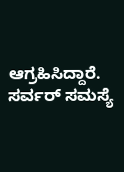ಆಗ್ರಹಿಸಿದ್ದಾರೆ.
ಸರ್ವರ್ ಸಮಸ್ಯೆ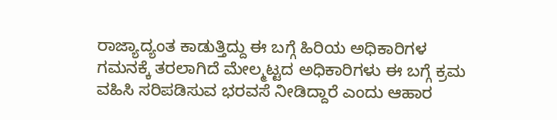ರಾಜ್ಯಾದ್ಯಂತ ಕಾಡುತ್ತಿದ್ದು ಈ ಬಗ್ಗೆ ಹಿರಿಯ ಅಧಿಕಾರಿಗಳ ಗಮನಕ್ಕೆ ತರಲಾಗಿದೆ ಮೇಲ್ಮಟ್ಟದ ಅಧಿಕಾರಿಗಳು ಈ ಬಗ್ಗೆ ಕ್ರಮ ವಹಿಸಿ ಸರಿಪಡಿಸುವ ಭರವಸೆ ನೀಡಿದ್ದಾರೆ ಎಂದು ಆಹಾರ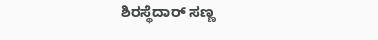ಶಿರಸ್ಥೆದಾರ್ ಸಣ್ಣ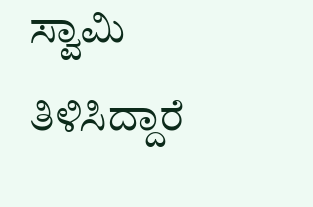ಸ್ವಾಮಿ ತಿಳಿಸಿದ್ದಾರೆ